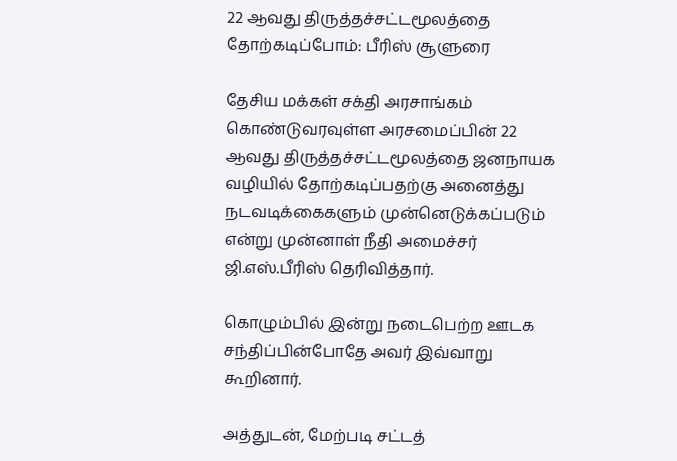22 ஆவது திருத்தச்சட்டமூலத்தை தோற்கடிப்போம்: பீரிஸ் சூளுரை

தேசிய மக்கள் சக்தி அரசாங்கம் கொண்டுவரவுள்ள அரசமைப்பின் 22 ஆவது திருத்தச்சட்டமூலத்தை ஜனநாயக வழியில் தோற்கடிப்பதற்கு அனைத்து நடவடிக்கைகளும் முன்னெடுக்கப்படும் என்று முன்னாள் நீதி அமைச்சர் ஜி.எஸ்.பீரிஸ் தெரிவித்தார்.

கொழும்பில் இன்று நடைபெற்ற ஊடக சந்திப்பின்போதே அவர் இவ்வாறு கூறினார்.

அத்துடன், மேற்படி சட்டத்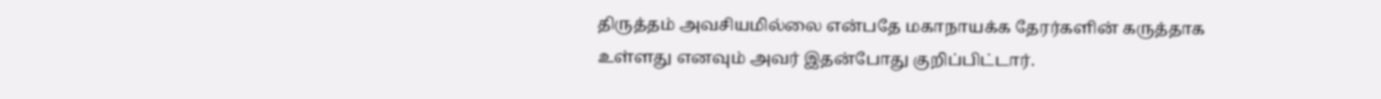திருத்தம் அவசியமில்லை என்பதே மகாநாயக்க தேரர்களின் கருத்தாக உள்ளது எனவும் அவர் இதன்போது குறிப்பிட்டார்.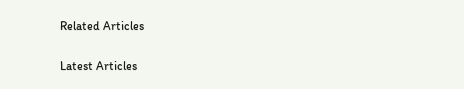Related Articles

Latest Articles